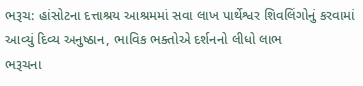ભરૂચ: હાંસોટના દત્તાશ્રય આશ્રમમાં સવા લાખ પાર્થેશ્વર શિવલિંગોનું કરવામાં આવ્યું દિવ્ય અનુષ્ઠાન, ભાવિક ભક્તોએ દર્શનનો લીધો લાભ
ભરૂચના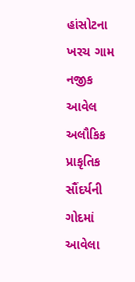હાંસોટના ખરચ ગામ નજીક આવેલ અલૌકિક પ્રાકૃતિક સૌંદર્યની ગોદમાં આવેલા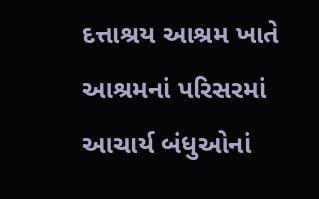દત્તાશ્રય આશ્રમ ખાતે આશ્રમનાં પરિસરમાં આચાર્ય બંધુઓનાં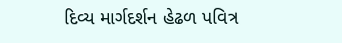દિવ્ય માર્ગદર્શન હેઢળ પવિત્ર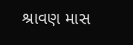શ્રાવણ માસ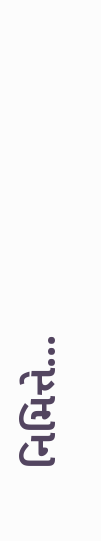નિમિત્તે...